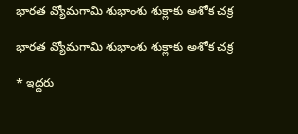భారత వ్యోమగామి శుభాంశు శుక్లాకు అశోక చక్ర

భారత వ్యోమగామి శుభాంశు శుక్లాకు అశోక చక్ర

* ఇద్దరు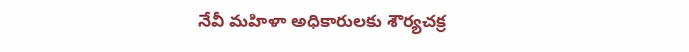నేవీ మహిళా అధికారులకు శౌర్యచక్ర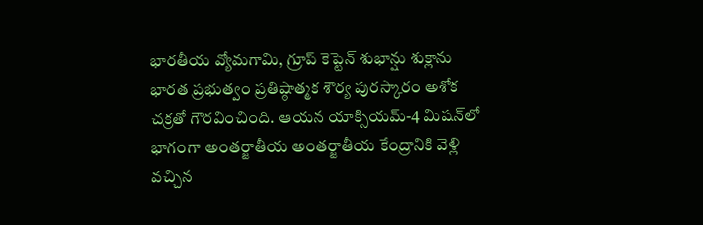భారతీయ వ్యోమగామి, గ్రూప్‌ కెప్టెన్‌ శుభాన్షు శుక్లాను భారత ప్రభుత్వం ప్రతిష్ఠాత్మక శౌర్య పురస్కారం అశోక చక్రతో గౌరవించింది. ఆయన యాక్సియమ్‌-4 మిషన్‌లో భాగంగా అంతర్జాతీయ అంతర్జాతీయ కేంద్రానికి వెళ్లి వచ్చిన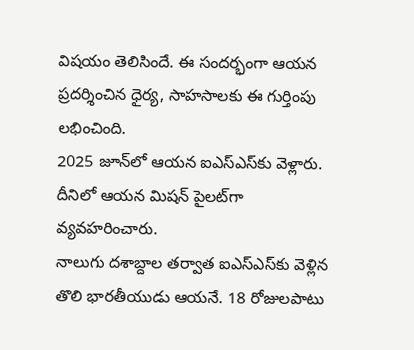విషయం తెలిసిందే. ఈ సందర్భంగా ఆయన ప్రదర్శించిన ధైర్య, సాహసాలకు ఈ గుర్తింపు లభించింది.
2025 జూన్‌లో ఆయన ఐఎస్‌ఎస్‌కు వెళ్లారు. దీనిలో ఆయన మిషన్‌ పైలట్‌గా వ్యవహరించారు.
నాలుగు దశాబ్దాల తర్వాత ఐఎస్‌ఎస్‌కు వెళ్లిన తొలి భారతీయుడు ఆయనే. 18 రోజులపాటు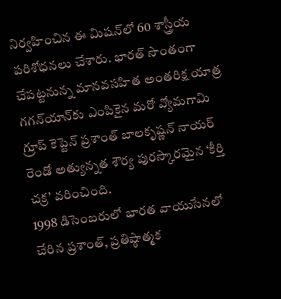నిర్వహించిన ఈ మిషన్‌లో 60 శాస్త్రీయ పరిశోధనలు చేశారు. భారత్‌ సొంతంగా చేపట్టనున్న మానవసహిత అంతరిక్ష యాత్ర గగన్‌యాన్‌కు ఎంపికైన మరో వ్యోమగామి గ్రూప్‌ కెప్టెన్‌ ప్రశాంత్‌ బాలకృష్ణన్‌ నాయర్‌ రెండో అత్యున్నత శౌర్య పురస్కారమైన ‘కీర్తి చక్ర’ వరించింది.
1998 డిసెంబరులో భారత వాయుసేనలో చేరిన ప్రశాంత్, ప్రతిష్ఠాత్మక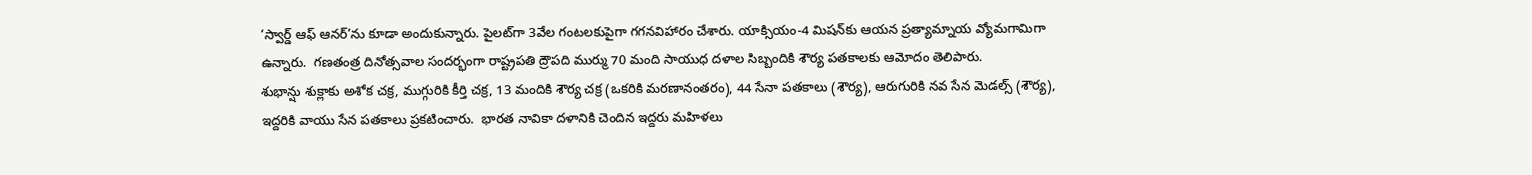‘స్వార్డ్‌ ఆఫ్‌ ఆనర్‌’ను కూడా అందుకున్నారు. పైలట్‌గా 3వేల గంటలకుపైగా గగనవిహారం చేశారు. యాక్సియం-4 మిషన్‌కు ఆయన ప్రత్యామ్నాయ వ్యోమగామిగా ఉన్నారు.  గణతంత్ర దినోత్సవాల సందర్భంగా రాష్ట్రపతి ద్రౌపది ముర్ము 70 మంది సాయుధ దళాల సిబ్బందికి శౌర్య పతకాలకు ఆమోదం తెలిపారు.
శుభాన్షు శుక్లాకు అశోక చక్ర, ముగ్గురికి కీర్తి చక్ర, 13 మందికి శౌర్య చక్ర (ఒకరికి మరణానంతరం), 44 సేనా పతకాలు (శౌర్య), ఆరుగురికి నవ సేన మెడల్స్‌ (శౌర్య), ఇద్దరికి వాయు సేన పతకాలు ప్రకటించారు.  భారత నావికా దళానికి చెందిన ఇద్దరు మహిళలు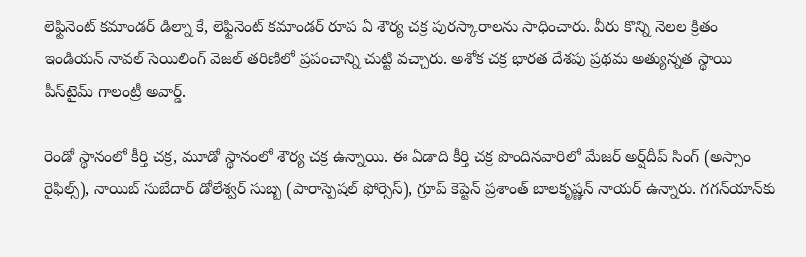లెఫ్టినెంట్‌ కమాండర్‌ డిల్నా కే, లెఫ్టినెంట్‌ కమాండర్‌ రూప ఏ శౌర్య చక్ర పురస్కారాలను సాధించారు. వీరు కొన్ని నెలల క్రితం ఇండియన్‌ నావల్‌ సెయిలింగ్‌ వెజల్‌ తరిణిలో ప్రపంచాన్ని చుట్టి వచ్చారు. అశోక చక్ర భారత దేశపు ప్రథమ అత్యున్నత స్థాయి పీస్‌టైమ్‌ గాలంట్రీ అవార్డ్‌.

రెండో స్థానంలో కీర్తి చక్ర, మూడో స్థానంలో శౌర్య చక్ర ఉన్నాయి. ఈ ఏడాది కీర్తి చక్ర పొందినవారిలో మేజర్‌ అర్ష్‌దీప్‌ సింగ్‌ (అస్సాం రైఫిల్స్‌), నాయిబ్‌ సుబేదార్‌ డోలేశ్వర్‌ సుబ్బ (పారాస్పెషల్‌ ఫోర్సెస్‌), గ్రూప్‌ కెప్టెన్‌ ప్రశాంత్‌ బాలకృష్ణన్‌ నాయర్‌ ఉన్నారు. గగన్‌యాన్‌కు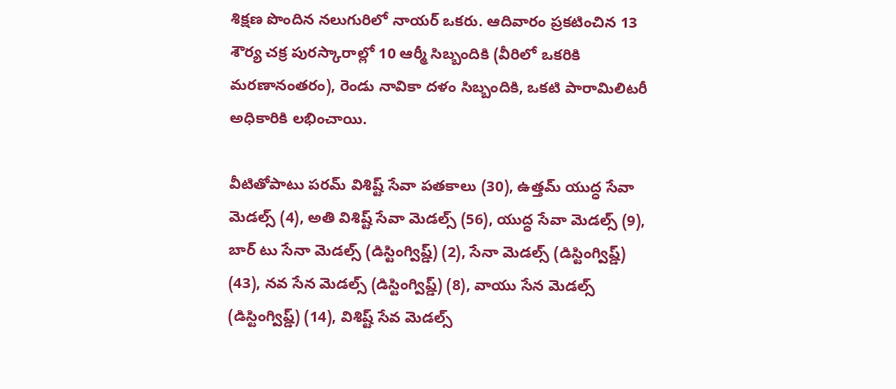శిక్షణ పొందిన నలుగురిలో నాయర్‌ ఒకరు. ఆదివారం ప్రకటించిన 13 శౌర్య చక్ర పురస్కారాల్లో 10 ఆర్మీ సిబ్బందికి (వీరిలో ఒకరికి మరణానంతరం), రెండు నావికా దళం సిబ్బందికి, ఒకటి పారామిలిటరీ అధికారికి లభించాయి.

వీటితోపాటు పరమ్‌ విశిష్ట్‌ సేవా పతకాలు (30), ఉత్తమ్‌ యుద్ధ సేవా మెడల్స్‌ (4), అతి విశిష్ట్‌ సేవా మెడల్స్‌ (56), యుద్ధ సేవా మెడల్స్‌ (9), బార్‌ టు సేనా మెడల్స్‌ (డిస్టింగ్విష్డ్‌) (2), సేనా మెడల్స్‌ (డిస్టింగ్విష్డ్‌) (43), నవ సేన మెడల్స్‌ (డిస్టింగ్విష్డ్‌) (8), వాయు సేన మెడల్స్‌ (డిస్టింగ్విష్డ్‌) (14), విశిష్ట్‌ సేవ మెడల్స్‌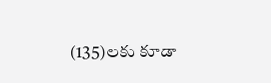(135)లకు కూడా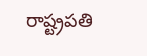రాష్ట్రపతి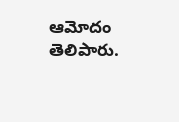ఆమోదం తెలిపారు.